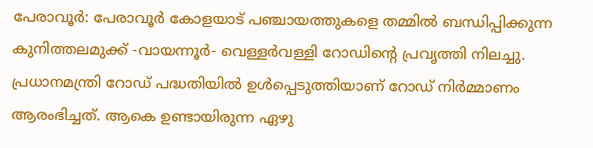പേരാവൂർ: പേരാവൂർ കോളയാട് പഞ്ചായത്തുകളെ തമ്മിൽ ബന്ധിപ്പിക്കുന്ന കുനിത്തലമുക്ക് -വായന്നൂർ- വെള്ളർവള്ളി റോഡിന്റെ പ്രവൃത്തി നിലച്ചു. പ്രധാനമന്ത്രി റോഡ് പദ്ധതിയിൽ ഉൾപ്പെടുത്തിയാണ് റോഡ് നിർമ്മാണം ആരംഭിച്ചത്. ആകെ ഉണ്ടായിരുന്ന ഏഴു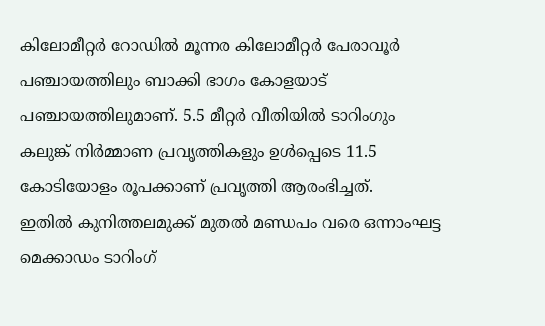കിലോമീറ്റർ റോഡിൽ മൂന്നര കിലോമീറ്റർ പേരാവൂർ പഞ്ചായത്തിലും ബാക്കി ഭാഗം കോളയാട് പഞ്ചായത്തിലുമാണ്. 5.5 മീറ്റർ വീതിയിൽ ടാറിംഗും കലുങ്ക് നിർമ്മാണ പ്രവൃത്തികളും ഉൾപ്പെടെ 11.5 കോടിയോളം രൂപക്കാണ് പ്രവൃത്തി ആരംഭിച്ചത്.
ഇതിൽ കുനിത്തലമുക്ക് മുതൽ മണ്ഡപം വരെ ഒന്നാംഘട്ട മെക്കാഡം ടാറിംഗ്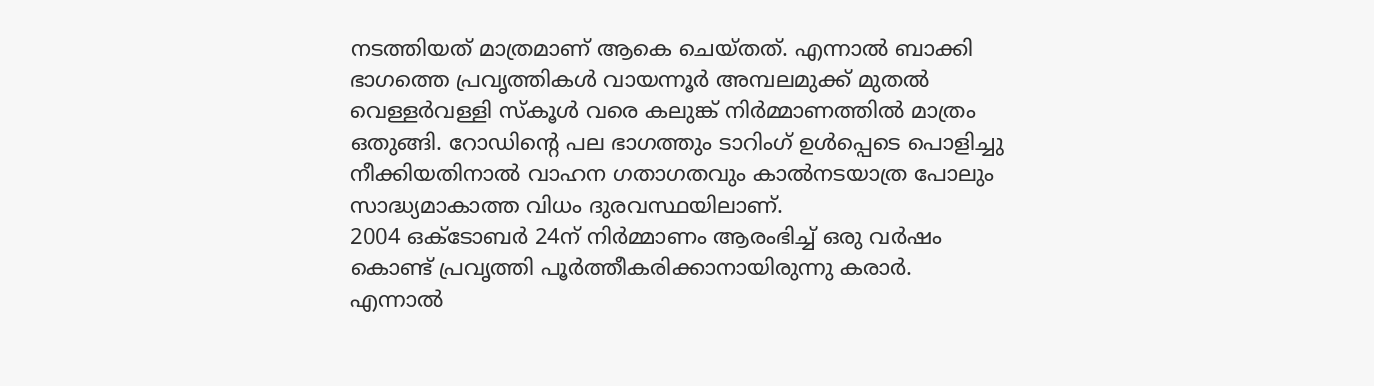നടത്തിയത് മാത്രമാണ് ആകെ ചെയ്തത്. എന്നാൽ ബാക്കി ഭാഗത്തെ പ്രവൃത്തികൾ വായന്നൂർ അമ്പലമുക്ക് മുതൽ വെള്ളർവള്ളി സ്കൂൾ വരെ കലുങ്ക് നിർമ്മാണത്തിൽ മാത്രം ഒതുങ്ങി. റോഡിന്റെ പല ഭാഗത്തും ടാറിംഗ് ഉൾപ്പെടെ പൊളിച്ചു നീക്കിയതിനാൽ വാഹന ഗതാഗതവും കാൽനടയാത്ര പോലും സാദ്ധ്യമാകാത്ത വിധം ദുരവസ്ഥയിലാണ്.
2004 ഒക്ടോബർ 24ന് നിർമ്മാണം ആരംഭിച്ച് ഒരു വർഷം കൊണ്ട് പ്രവൃത്തി പൂർത്തീകരിക്കാനായിരുന്നു കരാർ. എന്നാൽ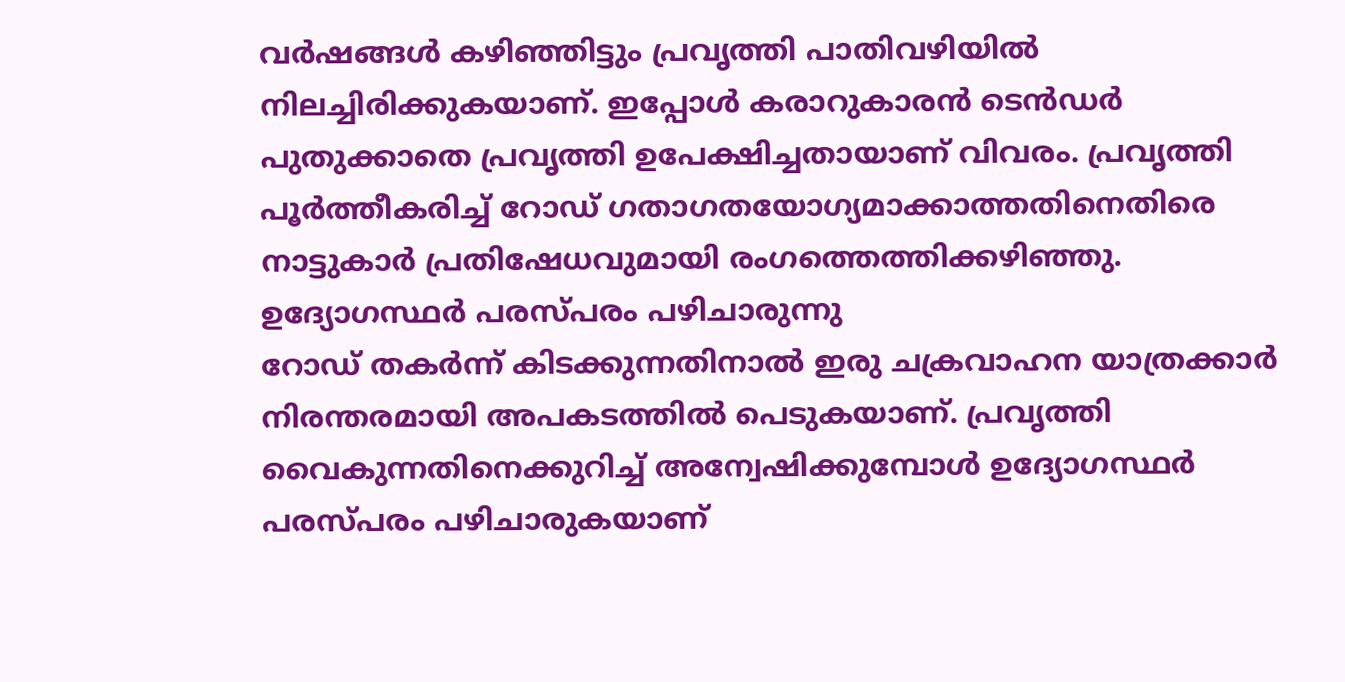വർഷങ്ങൾ കഴിഞ്ഞിട്ടും പ്രവൃത്തി പാതിവഴിയിൽ നിലച്ചിരിക്കുകയാണ്. ഇപ്പോൾ കരാറുകാരൻ ടെൻഡർ പുതുക്കാതെ പ്രവൃത്തി ഉപേക്ഷിച്ചതായാണ് വിവരം. പ്രവൃത്തി പൂർത്തീകരിച്ച് റോഡ് ഗതാഗതയോഗ്യമാക്കാത്തതിനെതിരെ നാട്ടുകാർ പ്രതിഷേധവുമായി രംഗത്തെത്തിക്കഴിഞ്ഞു.
ഉദ്യോഗസ്ഥർ പരസ്പരം പഴിചാരുന്നു
റോഡ് തകർന്ന് കിടക്കുന്നതിനാൽ ഇരു ചക്രവാഹന യാത്രക്കാർ നിരന്തരമായി അപകടത്തിൽ പെടുകയാണ്. പ്രവൃത്തി വൈകുന്നതിനെക്കുറിച്ച് അന്വേഷിക്കുമ്പോൾ ഉദ്യോഗസ്ഥർ പരസ്പരം പഴിചാരുകയാണ്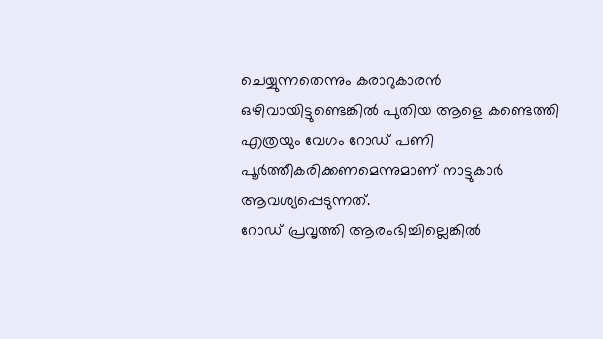ചെയ്യുന്നതെന്നും കരാറുകാരൻ ഒഴിവായിട്ടുണ്ടെങ്കിൽ പുതിയ ആളെ കണ്ടെത്തി എത്രയും വേഗം റോഡ് പണി പൂർത്തീകരിക്കണമെന്നുമാണ് നാട്ടുകാർ ആവശ്യപ്പെടുന്നത്.
റോഡ് പ്രവൃത്തി ആരംഭിച്ചില്ലെങ്കിൽ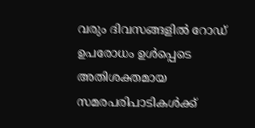വരും ദിവസങ്ങളിൽ റോഡ് ഉപരോധം ഉൾപ്പെടെ അതിശക്തമായ സമരപരിപാടികൾക്ക്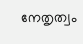നേതൃത്വം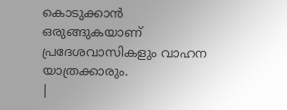കൊടുക്കാൻ ഒരുങ്ങുകയാണ് പ്രദേശവാസികളും വാഹന യാത്രക്കാരും.
|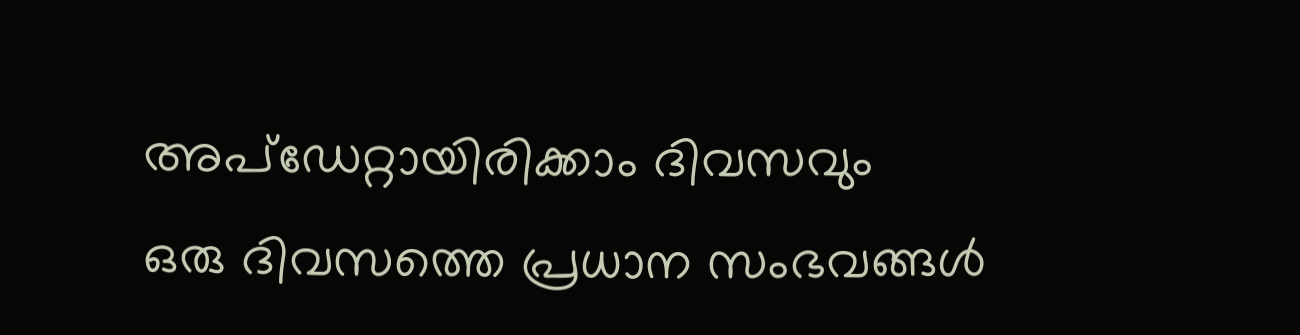അപ്ഡേറ്റായിരിക്കാം ദിവസവും
ഒരു ദിവസത്തെ പ്രധാന സംഭവങ്ങൾ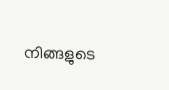നിങ്ങളുടെ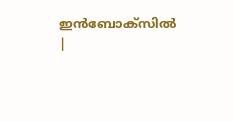ഇൻബോക്സിൽ |